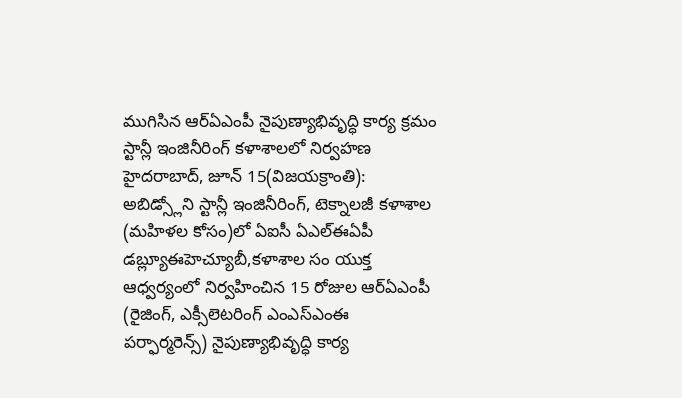ముగిసిన ఆర్ఏఎంపీ నైపుణ్యాభివృద్ధి కార్య క్రమం
స్టాన్లీ ఇంజినీరింగ్ కళాశాలలో నిర్వహణ
హైదరాబాద్, జూన్ 15(విజయక్రాంతి): అబిడ్స్లోని స్టాన్లీ ఇంజినీరింగ్, టెక్నాలజీ కళాశాల (మహిళల కోసం)లో ఏఐసీ ఏఎల్ఈఏపీ డబ్ల్యూఈహెచ్యూబీ,కళాశాల సం యుక్త ఆధ్వర్యంలో నిర్వహించిన 15 రోజుల ఆర్ఏఎంపీ (రైజింగ్, ఎక్సీలెటరింగ్ ఎంఎస్ఎంఈ పర్ఫార్మరెన్స్) నైపుణ్యాభివృద్ధి కార్య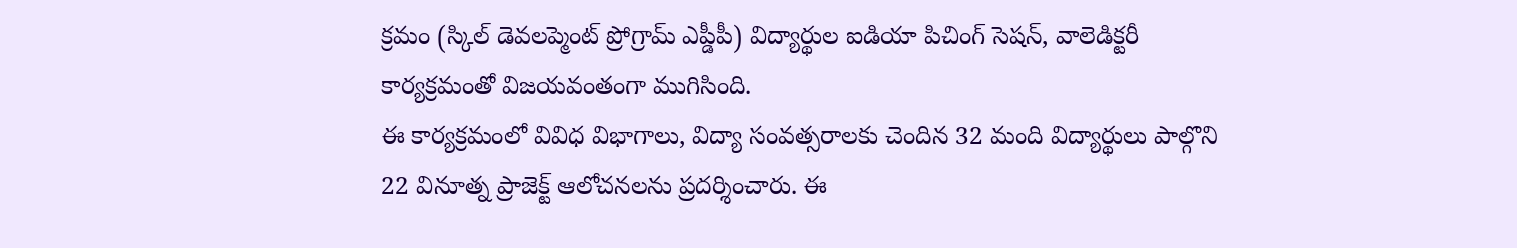క్రమం (స్కిల్ డెవలప్మెంట్ ప్రోగ్రామ్ ఎప్డీపీ) విద్యార్థుల ఐడియా పిచింగ్ సెషన్, వాలెడిక్టరీ కార్యక్రమంతో విజయవంతంగా ముగిసింది.
ఈ కార్యక్రమంలో వివిధ విభాగాలు, విద్యా సంవత్సరాలకు చెందిన 32 మంది విద్యార్థులు పాల్గొని 22 వినూత్న ప్రాజెక్ట్ ఆలోచనలను ప్రదర్శించారు. ఈ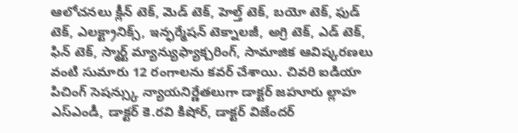ఆలోచనలు క్లీన్ టెక్, మెడ్ టెక్, హెల్త్ టెక్, బయో టెక్, ఫుడ్ టెక్, ఎలక్ట్రానిక్స్, ఇన్ఫర్మేషన్ టెక్నాలజీ, అగ్రి టెక్, ఎడ్ టెక్, ఫిన్ టెక్, స్మార్ట్ మ్యాన్యుఫ్యాక్చరింగ్, సామాజిక ఆవిష్కరణలు వంటి సుమారు 12 రంగాలను కవర్ చేశాయి. చివరి ఐడియా పిచింగ్ సెషన్స్కు న్యాయనిర్ణేతలుగా డాక్టర్ జహూరు ల్లాహ ఎస్ఎండీ, డాక్టర్ కె.రవి కిషోర్, డాక్టర్ విజేందర్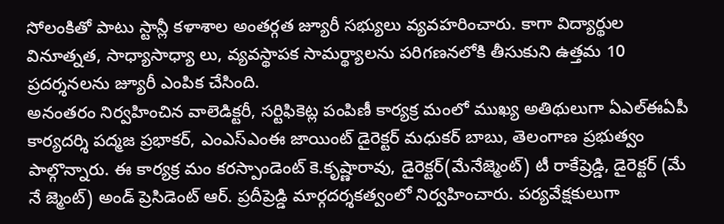సోలంకితో పాటు స్టాన్లీ కళాశాల అంతర్గత జ్యూరీ సభ్యులు వ్యవహరించారు. కాగా విద్యార్థుల వినూత్నత, సాధ్యాసాధ్యా లు, వ్యవస్థాపక సామర్థ్యాలను పరిగణనలోకి తీసుకుని ఉత్తమ 10 ప్రదర్శనలను జ్యూరీ ఎంపిక చేసింది.
అనంతరం నిర్వహించిన వాలెడిక్టరీ, సర్టిఫికెట్ల పంపిణీ కార్యక్ర మంలో ముఖ్య అతిథులుగా ఏఎల్ఈఏపీ కార్యదర్శి పద్మజ ప్రభాకర్, ఎంఎస్ఎంఈ జాయింట్ డైరెక్టర్ మధుకర్ బాబు, తెలంగాణ ప్రభుత్వం పాల్గొన్నారు. ఈ కార్యక్ర మం కరస్పాండెంట్ కె.కృష్ణారావు, డైరెక్టర్(మేనేజ్మెంట్) టీ రాకేష్రెడ్డి, డైరెక్టర్ (మే నే జ్మెంట్) అండ్ ప్రెసిడెంట్ ఆర్. ప్రదీప్రెడ్డి మార్గదర్శకత్వంలో నిర్వహించారు. పర్యవేక్షకులుగా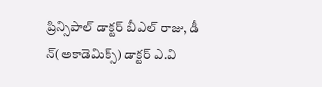ప్రిన్సిపాల్ డాక్టర్ బీఎల్ రాజు, డీ న్(అకాడెమిక్స్) డాక్టర్ ఎ.వి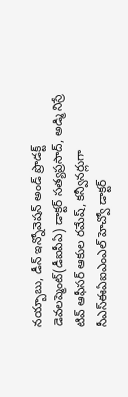నయ్బాబు, డీన్ ఇన్నోవెషన్ అండ్ ప్రొడక్ట్ డెవలప్మెంట్(డీఐపీఏ) డాక్టర్ సత్యప్రసాద్, అడ్మి నిస్రే టివ్ ఆఫీసర్ ఆకుల రమేష్, కన్వీనర్లుగా సీఎస్ఈఏఐఎంఎల్ హెచ్వో డాక్టర్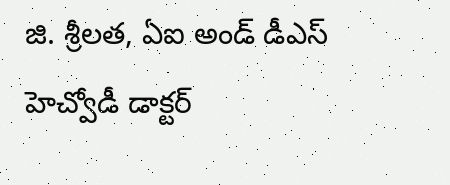జి. శ్రీలత, ఏఐ అండ్ డీఎస్ హెచ్వోడీ డాక్టర్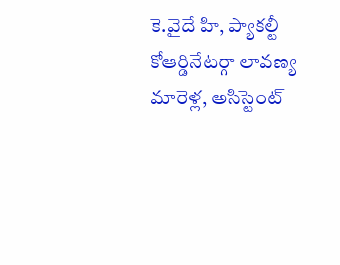కె.వైదే హి, ప్యాకల్టీ కోఆర్డినేటర్గా లావణ్య మారెళ్ల, అసిస్టెంట్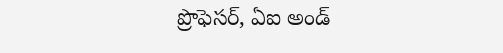ప్రొఫెసర్, ఏఐ అండ్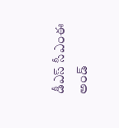డీఎస్ సీఎంఈ అండ్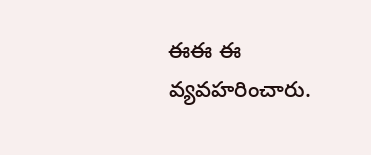ఈఈ ఈ వ్యవహరించారు.